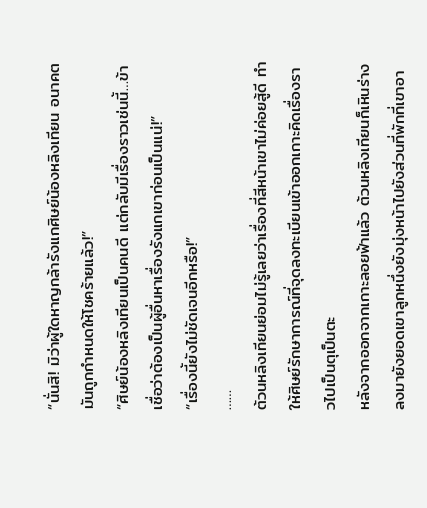“นั่นสิ! มิว่าผู้ใดหาญกล้ารังแกศิษย์น้องหลิงเทียน อนาคตมันถูกกำหนดให้โชคร้ายแล้ว!”
“ศิษย์น้องหลิงเทียนเป็นคนดี แต่กลับมีเรื่องราวเช่นนี้…ข้าเชื่อว่าต้องเป็นผู้อื่นหาเรื่องรังแกเขาก่อนเป็นแน่!”
“เรื่องนี้ยังไม่ชัดเจนอีกหรือ!”
……
ต้วนหลิงเทียนย่อมไม่รู้เลยว่าเรื่องที่สีหน้าเขาไม่ค่อยสู้ดี ทำให้ศิษย์รักษาการณ์ที่จุดลงทะเบียนเข้าออกเกาะคิดเรื่องราวไปเป็นตุเป็นตะ
หลังจากออกจากเกาะลอยฟ้าแล้ว ต้วนหลิงเทียนก็เหินร่างลงมายังยอดเขาลูกหนึ่งยังมุ่งหน้าไปยังส่วนที่พักที่เขาอา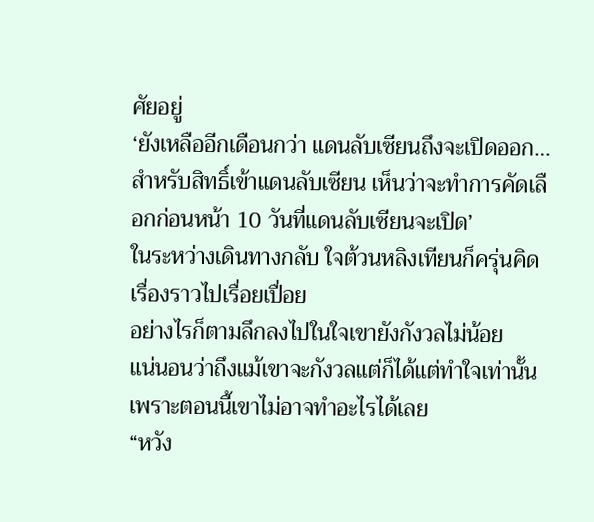ศัยอยู่
‘ยังเหลืออีกเดือนกว่า แดนลับเซียนถึงจะเปิดออก…สำหรับสิทธิ์เข้าแดนลับเซียน เห็นว่าจะทำการคัดเลือกก่อนหน้า 10 วันที่แดนลับเซียนจะเปิด’
ในระหว่างเดินทางกลับ ใจต้วนหลิงเทียนก็ครุ่นคิดเรื่องราวไปเรื่อยเปื่อย
อย่างไรก็ตามลึกลงไปในใจเขายังกังวลไม่น้อย
แน่นอนว่าถึงแม้เขาจะกังวลแต่ก็ได้แต่ทำใจเท่านั้น เพราะตอนนี้เขาไม่อาจทำอะไรได้เลย
“หวัง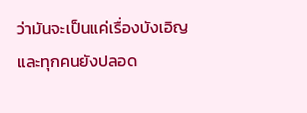ว่ามันจะเป็นแค่เรื่องบังเอิญ และทุกคนยังปลอด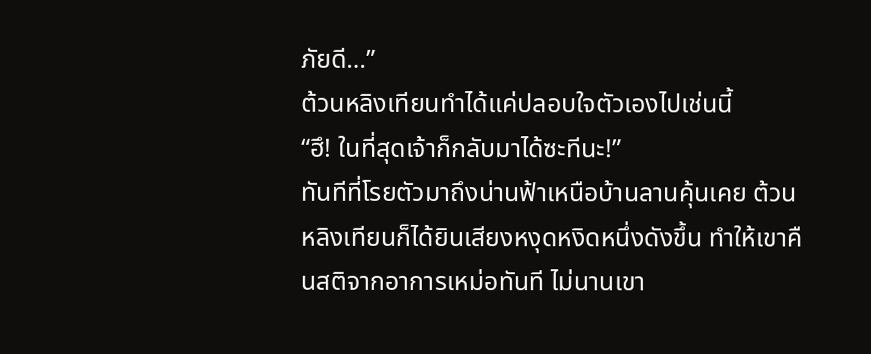ภัยดี…”
ต้วนหลิงเทียนทำได้แค่ปลอบใจตัวเองไปเช่นนี้
“ฮึ! ในที่สุดเจ้าก็กลับมาได้ซะทีนะ!”
ทันทีที่โรยตัวมาถึงน่านฟ้าเหนือบ้านลานคุ้นเคย ต้วนหลิงเทียนก็ได้ยินเสียงหงุดหงิดหนึ่งดังขึ้น ทำให้เขาคืนสติจากอาการเหม่อทันที ไม่นานเขา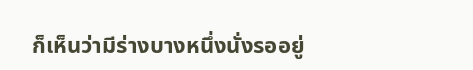ก็เห็นว่ามีร่างบางหนึ่งนั่งรออยู่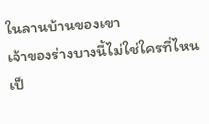ในลานบ้านของเขา
เจ้าของร่างบางนี้ไม่ใช่ใครที่ไหน เป็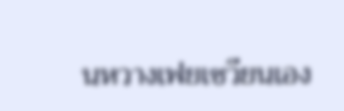นหวางเฟยเซวียนเอง